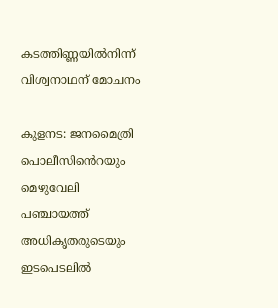കടത്തിണ്ണയിൽനിന്ന് വിശ്വനാഥന് മോചനം

കുളനട: ജനമൈത്രി പൊലീസിൻെറയും മെഴുവേലി പഞ്ചായത്ത് അധികൃതരുടെയും ഇടപെടലിൽ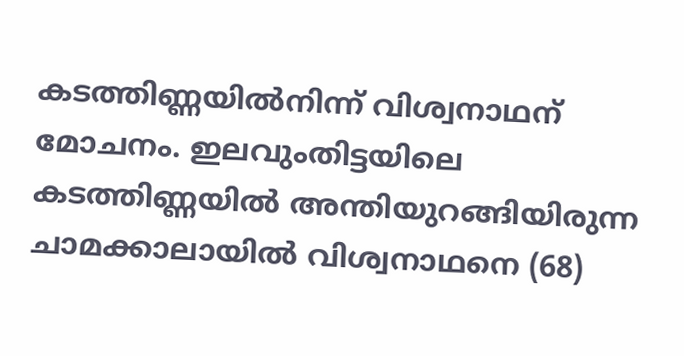കടത്തിണ്ണയിൽനിന്ന് വിശ്വനാഥന് മോചനം. ഇലവുംതിട്ടയിലെ കടത്തിണ്ണയിൽ അന്തിയുറങ്ങിയിരുന്ന ചാമക്കാലായിൽ വിശ്വനാഥനെ (68)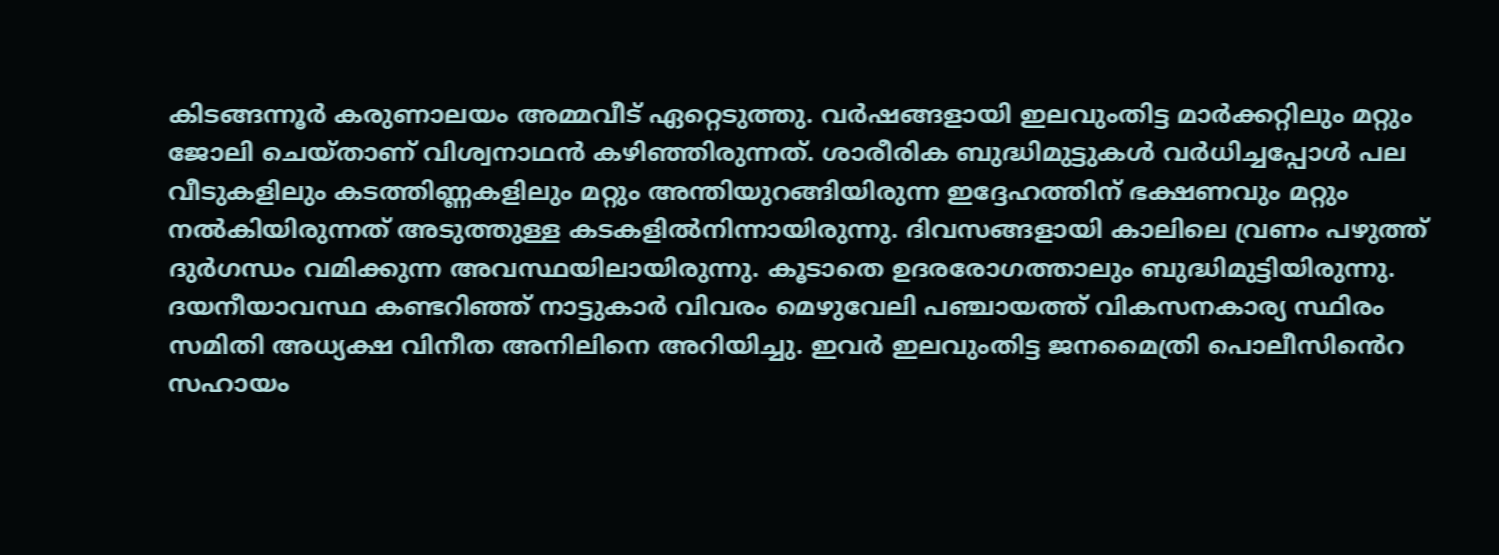കിടങ്ങന്നൂർ കരുണാലയം അമ്മവീട് ഏറ്റെടുത്തു. വർഷങ്ങളായി ഇലവുംതിട്ട മാർക്കറ്റിലും മറ്റും ജോലി ചെയ്താണ് വിശ്വനാഥൻ കഴിഞ്ഞിരുന്നത്. ശാരീരിക ബുദ്ധിമുട്ടുകൾ വർധിച്ചപ്പോൾ പല വീടുകളിലും കടത്തിണ്ണകളിലും മറ്റും അന്തിയുറങ്ങിയിരുന്ന ഇദ്ദേഹത്തിന് ഭക്ഷണവും മറ്റും നൽകിയിരുന്നത് അടുത്തുള്ള കടകളിൽനിന്നായിരുന്നു. ദിവസങ്ങളായി കാലിലെ വ്രണം പഴുത്ത് ദുർഗന്ധം വമിക്കുന്ന അവസ്ഥയിലായിരുന്നു. കൂടാതെ ഉദരരോഗത്താലും ബുദ്ധിമുട്ടിയിരുന്നു. ദയനീയാവസ്ഥ കണ്ടറിഞ്ഞ് നാട്ടുകാർ വിവരം മെഴുവേലി പഞ്ചായത്ത് വികസനകാര്യ സ്ഥിരം സമിതി അധ്യക്ഷ വിനീത അനിലിനെ അറിയിച്ചു. ഇവർ ഇലവുംതിട്ട ജനമൈത്രി പൊലീസിൻെറ സഹായം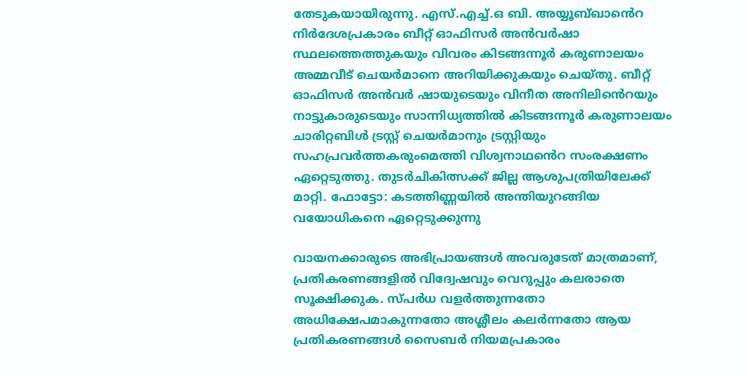തേടുകയായിരുന്നു. എസ്.എച്ച്.ഒ ബി. അയ്യൂബ്ഖാൻെറ നിർദേശപ്രകാരം ബീറ്റ് ഓഫിസർ അൻവർഷാ സ്ഥലത്തെത്തുകയും വിവരം കിടങ്ങന്നൂർ കരുണാലയം അമ്മവീട് ചെയർമാനെ അറിയിക്കുകയും ചെയ്തു. ബീറ്റ് ഓഫിസർ അൻവർ ഷായുടെയും വിനീത അനിലിൻെറയും നാട്ടുകാരുടെയും സാന്നിധ്യത്തിൽ കിടങ്ങന്നൂർ കരുണാലയം ചാരിറ്റബിൾ ട്രസ്റ്റ് ചെയർമാനും ട്രസ്റ്റിയും സഹപ്രവർത്തകരുംമെത്തി വിശ്വനാഥൻെറ സംരക്ഷണം ഏറ്റെടുത്തു. തുടർചികിത്സക്ക് ജില്ല ആശുപത്രിയിലേക്ക് മാറ്റി. ഫോട്ടോ: കടത്തിണ്ണയിൽ അന്തിയുറങ്ങിയ വയോധികനെ ഏറ്റെടുക്കുന്നു

വായനക്കാരുടെ അഭിപ്രായങ്ങള്‍ അവരുടേത് മാത്രമാണ്, പ്രതികരണങ്ങളിൽ വിദ്വേഷവും വെറുപ്പും കലരാതെ സൂക്ഷിക്കുക. സ്പർധ വളർത്തുന്നതോ അധിക്ഷേപമാകുന്നതോ അശ്ലീലം കലർന്നതോ ആയ പ്രതികരണങ്ങൾ സൈബർ നിയമപ്രകാരം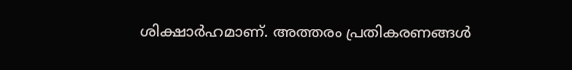ശിക്ഷാർഹമാണ്. അത്തരം പ്രതികരണങ്ങൾ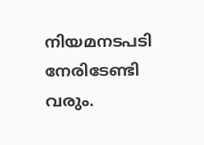നിയമനടപടി നേരിടേണ്ടി വരും.